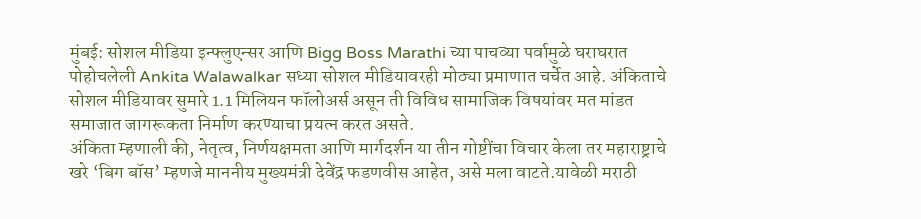मुंबई: सोशल मीडिया इन्फ्लुएन्सर आणि Bigg Boss Marathi च्या पाचव्या पर्वामुळे घराघरात पोहोचलेली Ankita Walawalkar सध्या सोशल मीडियावरही मोठ्या प्रमाणात चर्चेत आहे. अंकिताचे सोशल मीडियावर सुमारे 1.1 मिलियन फॉलोअर्स असून ती विविध सामाजिक विषयांवर मत मांडत समाजात जागरूकता निर्माण करण्याचा प्रयत्न करत असते.
अंकिता म्हणाली की, नेतृत्व, निर्णयक्षमता आणि मार्गदर्शन या तीन गोष्टींचा विचार केला तर महाराष्ट्राचे खरे ‘बिग बॉस’ म्हणजे माननीय मुख्यमंत्री देवेंद्र फडणवीस आहेत, असे मला वाटते.यावेळी मराठी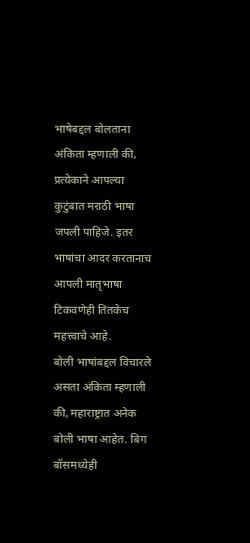भाषेबद्दल बोलताना अंकिता म्हणाली की, प्रत्येकाने आपल्या कुटुंबात मराठी भाषा जपली पाहिजे. इतर भाषांचा आदर करतानाच आपली मातृभाषा टिकवणेही तितकेच महत्त्वाचे आहे.
बोली भाषांबद्दल विचारले असता अंकिता म्हणाली की, महाराष्ट्रात अनेक बोली भाषा आहेत. बिग बॉसमध्येही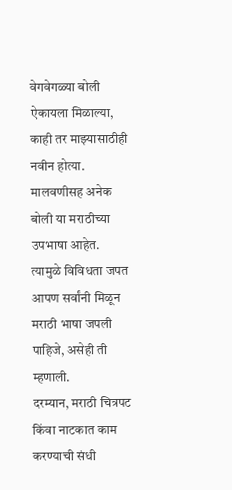वेगवेगळ्या बोली ऐकायला मिळाल्या, काही तर माझ्यासाठीही नवीन होत्या. मालवणीसह अनेक बोली या मराठीच्या उपभाषा आहेत. त्यामुळे विविधता जपत आपण सर्वांनी मिळून मराठी भाषा जपली पाहिजे, असेही ती म्हणाली.
दरम्यान, मराठी चित्रपट किंवा नाटकात काम करण्याची संधी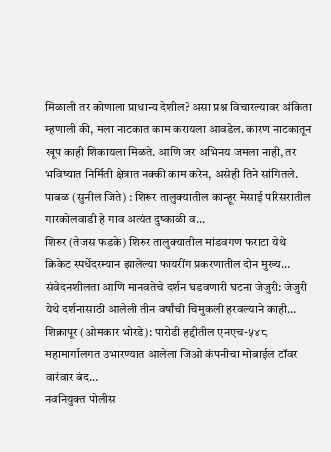मिळाली तर कोणाला प्राधान्य देशील? असा प्रश्न विचारल्यावर अंकिता म्हणाली की, मला नाटकात काम करायला आवडेल. कारण नाटकातून खूप काही शिकायला मिळते. आणि जर अभिनय जमला नाही, तर भविष्यात निर्मिती क्षेत्रात नक्की काम करेन, असेही तिने सांगितले.
पाबळ (सुनील जिते) : शिरूर तालुक्यातील कान्हूर मेसाई परिसरातील गारकोलवाडी हे गाव अत्यंत दुष्काळी व…
शिरुर (तेजस फडके) शिरुर तालुक्यातील मांडवगण फराटा येथे क्रिकेट स्पर्धेदरम्यान झालेल्या फायरींग प्रकरणातील दोन मुख्य…
संवेदनशीलता आणि मानवतेचे दर्शन घडवणारी घटना जेजुरी: जेजुरी येथे दर्शनासाठी आलेली तीन वर्षांची चिमुकली हरवल्याने काही…
शिक्रापूर (ओमकार भोरडे): पारोडी हद्दीतील एनएच-५४८ महामार्गालगत उभारण्यात आलेला जिओ कंपनीचा मोबाईल टॉवर वारंवार बंद…
नवनियुक्त पोलीस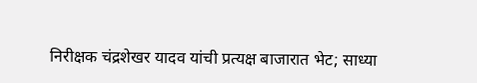निरीक्षक चंद्रशेखर यादव यांची प्रत्यक्ष बाजारात भेट; साध्या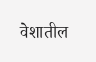वेशातील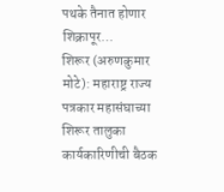पथके तैनात होणार शिक्रापूर…
शिरूर (अरुणकुमार मोटे): महाराष्ट्र राज्य पत्रकार महासंघाच्या शिरूर तालुका कार्यकारिणीची बैठक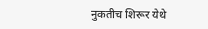नुकतीच शिरूर येथे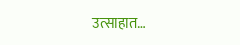उत्साहात…